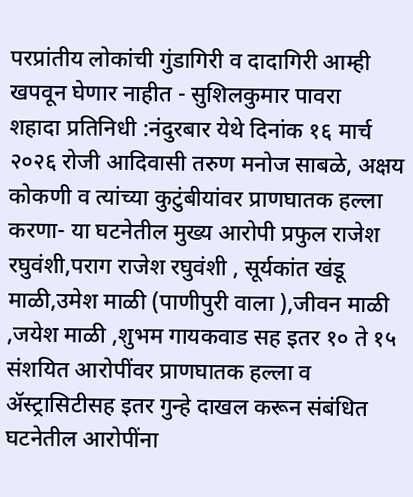परप्रांतीय लोकांची गुंडागिरी व दादागिरी आम्ही खपवून घेणार नाहीत - सुशिलकुमार पावरा
शहादा प्रतिनिधी :नंदुरबार येथे दिनांक १६ मार्च २०२६ रोजी आदिवासी तरुण मनोज साबळे, अक्षय कोकणी व त्यांच्या कुटुंबीयांवर प्राणघातक हल्ला करणा- या घटनेतील मुख्य आरोपी प्रफुल राजेश रघुवंशी,पराग राजेश रघुवंशी , सूर्यकांत खंडू माळी,उमेश माळी (पाणीपुरी वाला ),जीवन माळी ,जयेश माळी ,शुभम गायकवाड सह इतर १० ते १५ संशयित आरोपींवर प्राणघातक हल्ला व ॲस्ट्रासिटीसह इतर गुन्हे दाखल करून संबंधित घटनेतील आरोपींना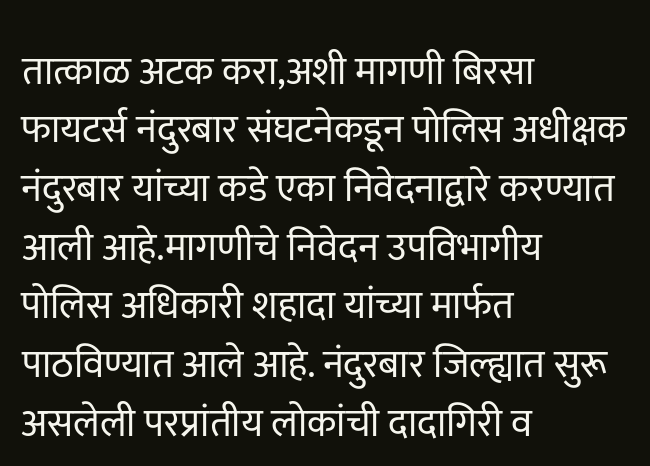तात्काळ अटक करा,अशी मागणी बिरसा फायटर्स नंदुरबार संघटनेकडून पोलिस अधीक्षक नंदुरबार यांच्या कडे एका निवेदनाद्वारे करण्यात आली आहे.मागणीचे निवेदन उपविभागीय पोलिस अधिकारी शहादा यांच्या मार्फत पाठविण्यात आले आहे. नंदुरबार जिल्ह्यात सुरू असलेली परप्रांतीय लोकांची दादागिरी व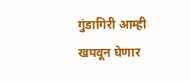गुंडागिरी आम्ही खपवून घेणार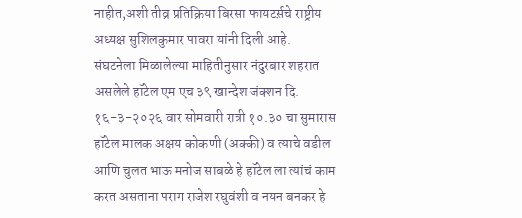नाहीत,अशी तीव्र प्रतिक्रिया बिरसा फायटर्स़चे राष्ट्रीय अध्यक्ष सुशिलकुमार पावरा यांनी दिली आहे.
संघटनेला मिळालेल्या माहितीनुसार नंदुरबार शहरात असलेले हॉटेल एम एच ३९ खान्देश जंक्शन दि. १६-३-२०२६ वार सोमवारी रात्री १०.३० चा सुमारास हॉटेल मालक अक्षय कोकणी (अक्की) व त्याचे वडील आणि चुलत भाऊ मनोज साबळे हे हॉटेल ला त्यांचं काम करत असताना पराग राजेश रघुवंशी व नयन बनकर हे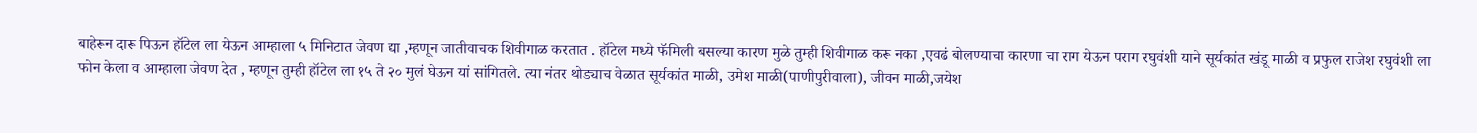बाहेरून दारू पिऊन हॉटेल ला येऊन आम्हाला ५ मिनिटात जेवण द्या ,म्हणून जातीवाचक शिवीगाळ करतात . हॉटेल मध्ये फॅमिली बसल्या कारण मुळे तुम्ही शिवीगाळ करू नका ,एवढं बोलण्याचा कारणा चा राग येऊन पराग रघुवंशी याने सूर्यकांत खंडू माळी व प्रफुल राजेश रघुवंशी ला फोन केला व आम्हाला जेवण देत , म्हणून तुम्ही हॉटेल ला १५ ते २० मुलं घेऊन यां सांगितले. त्या नंतर थोड्याच वेळात सूर्यकांत माळी, उमेश माळी(पाणीपुरीवाला), जीवन माळी,जयेश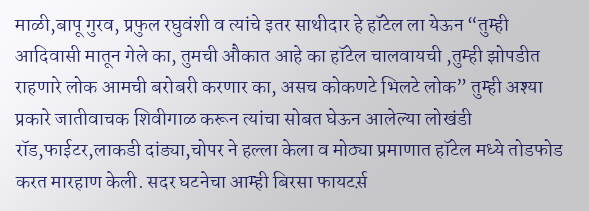माळी,बापू गुरव, प्रफुल रघुवंशी व त्यांचे इतर साथीदार हे हॉटेल ला येऊन “तुम्ही आदिवासी मातून गेले का, तुमची औकात आहे का हॉटेल चालवायची ,तुम्ही झोपडीत राहणारे लोक आमची बरोबरी करणार का, असच कोकणटे भिलटे लोक” तुम्ही अश्या प्रकारे जातीवाचक शिवीगाळ करून त्यांचा सोबत घेऊन आलेल्या लोखंडी रॉड,फाईटर,लाकडी दांड्या,चोपर ने हल्ला केला व मोठ्या प्रमाणात हॉटेल मध्ये तोडफोड करत मारहाण केली. सदर घटनेचा आम्ही बिरसा फायटर्स़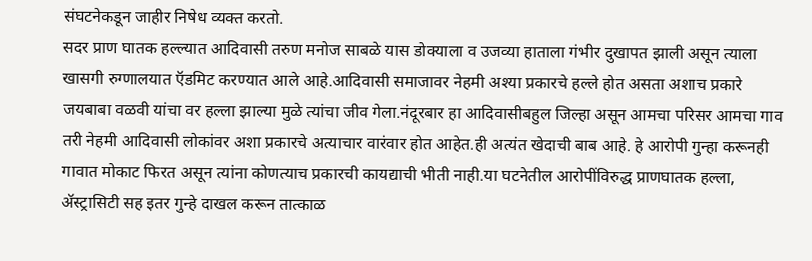संघटनेकडून जाहीर निषेध व्यक्त करतो.
सदर प्राण घातक हल्ल्यात आदिवासी तरुण मनोज साबळे यास डोक्याला व उजव्या हाताला गंभीर दुखापत झाली असून त्याला खासगी रुग्णालयात ऍडमिट करण्यात आले आहे.आदिवासी समाजावर नेहमी अश्या प्रकारचे हल्ले होत असता अशाच प्रकारे जयबाबा वळवी यांचा वर हल्ला झाल्या मुळे त्यांचा जीव गेला.नंदूरबार हा आदिवासीबहुल जिल्हा असून आमचा परिसर आमचा गाव तरी नेहमी आदिवासी लोकांवर अशा प्रकारचे अत्याचार वारंवार होत आहेत.ही अत्यंत खेदाची बाब आहे. हे आरोपी गुन्हा करूनही गावात मोकाट फिरत असून त्यांना कोणत्याच प्रकारची कायद्याची भीती नाही.या घटनेतील आरोपींविरुद्ध प्राणघातक हल्ला, ॲस्ट्रासिटी सह इतर गुन्हे दाखल करून तात्काळ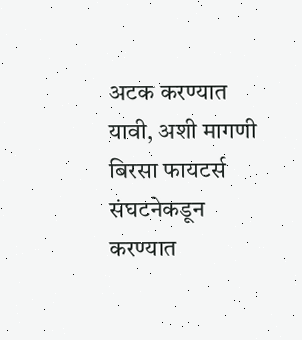अटक करण्यात यावी, अशी मागणी बिरसा फायटर्स संघटनेकडून करण्यात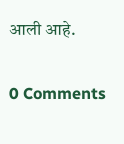आली आहे.


0 Comments